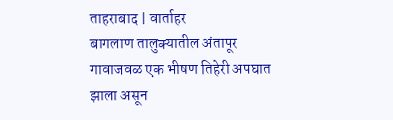ताहराबाद | वार्ताहर
बागलाण तालुक्यातील अंतापूर गावाजवळ एक भीषण तिहेरी अपघात झाला असून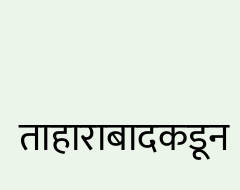ताहाराबादकडून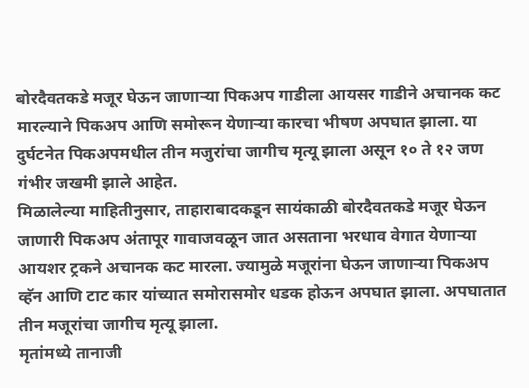बोरदैवतकडे मजूर घेऊन जाणाऱ्या पिकअप गाडीला आयसर गाडीने अचानक कट मारल्याने पिकअप आणि समोरून येणाऱ्या कारचा भीषण अपघात झाला. या दुर्घटनेत पिकअपमधील तीन मजुरांचा जागीच मृत्यू झाला असून १० ते १२ जण गंभीर जखमी झाले आहेत.
मिळालेल्या माहितीनुसार, ताहाराबादकडून सायंकाळी बोरदैवतकडे मजूर घेऊन जाणारी पिकअप अंतापूर गावाजवळून जात असताना भरधाव वेगात येणाऱ्या आयशर ट्रकने अचानक कट मारला. ज्यामुळे मजूरांना घेऊन जाणाऱ्या पिकअप व्हॅन आणि टाट कार यांच्यात समोरासमोर धडक होऊन अपघात झाला. अपघातात तीन मजूरांचा जागीच मृत्यू झाला.
मृतांमध्ये तानाजी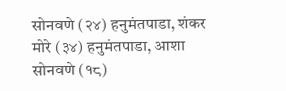सोनवणे (२४) हनुमंतपाडा, शंकर मोरे (३४) हनुमंतपाडा, आशा सोनवणे (१८)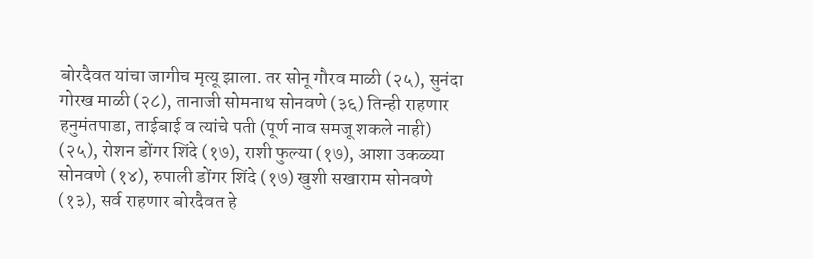बोरदैवत यांचा जागीच मृत्यू झाला. तर सोनू गौरव माळी (२५), सुनंदा गोरख माळी (२८), तानाजी सोमनाथ सोनवणे (३६) तिन्ही राहणार हनुमंतपाडा, ताईबाई व त्यांचे पती (पूर्ण नाव समजू शकले नाही) (२५), रोशन डोंगर शिंदे (१७), राशी फुल्या (१७), आशा उकळ्या सोनवणे (१४), रुपाली डोंगर शिंदे (१७) खुशी सखाराम सोनवणे (१३), सर्व राहणार बोरदैवत हे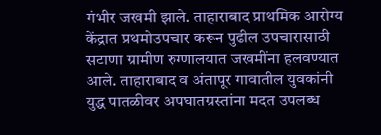गंभीर जखमी झाले. ताहाराबाद प्राथमिक आरोग्य केंद्रात प्रथमोउपचार करून पुढील उपचारासाठी सटाणा ग्रामीण रुग्णालयात जखमींना हलवण्यात आले. ताहाराबाद व अंतापूर गावातील युवकांनी युद्ध पातळीवर अपघातग्रस्तांना मदत उपलब्ध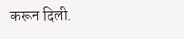करून दिली.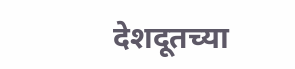देशदूतच्या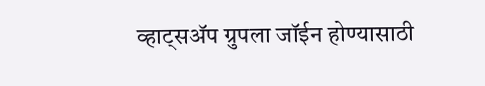व्हाट्सॲप ग्रुपला जॉईन होण्यासाठी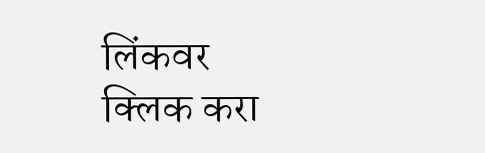लिंकवर क्लिक करा